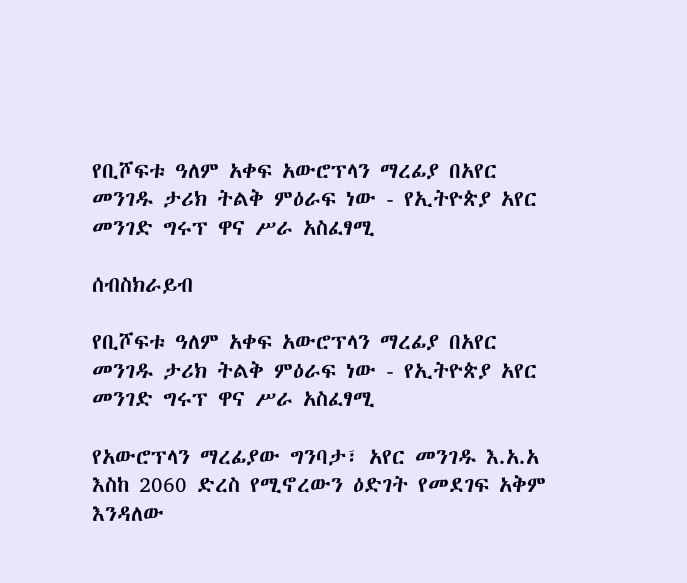የቢሾፍቱ ዓለም አቀፍ አውሮፕላን ማረፊያ በአየር መንገዱ ታሪክ ትልቅ ምዕራፍ ነው - የኢትዮጵያ አየር መንገድ ግሩፕ ዋና ሥራ አስፈፃሚ

ሰብስክራይብ

የቢሾፍቱ ዓለም አቀፍ አውሮፕላን ማረፊያ በአየር መንገዱ ታሪክ ትልቅ ምዕራፍ ነው - የኢትዮጵያ አየር መንገድ ግሩፕ ዋና ሥራ አስፈፃሚ

የአውሮፕላን ማረፊያው ግንባታ፣ አየር መንገዱ እ.አ.አ እስከ 2060 ድረስ የሚኖረውን ዕድገት የመደገፍ አቅም እንዳለው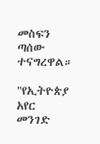መስፍን ጣሰው ተናግረዋል።

"የኢትዮጵያ አየር መንገድ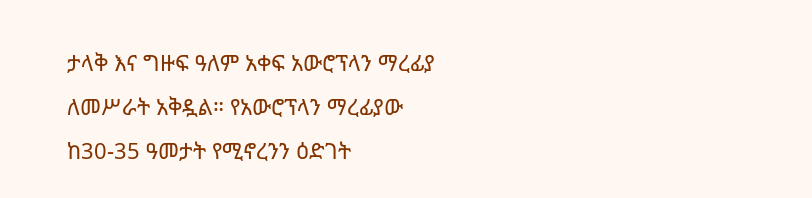ታላቅ እና ግዙፍ ዓለም አቀፍ አውሮፕላን ማረፊያ ለመሥራት አቅዷል። የአውሮፕላን ማረፊያው ከ30-35 ዓመታት የሚኖረንን ዕድገት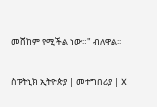መሸከም የሚችል ነው።" ብለዋል፡፡

ስፑትኒክ ኢትዮጵያ | መተግበሪያ | X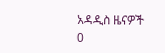አዳዲስ ዜናዎች
0